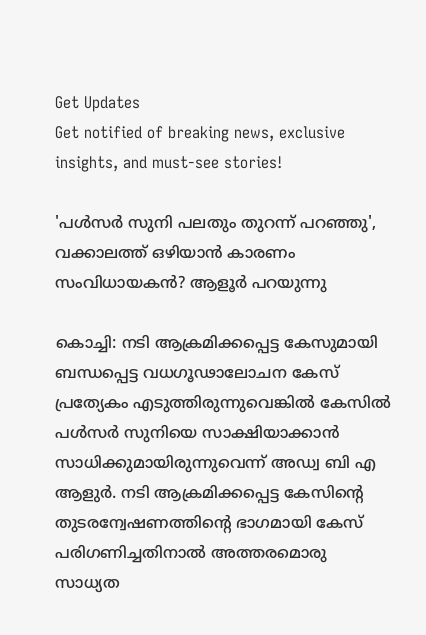Get Updates
Get notified of breaking news, exclusive insights, and must-see stories!

'പൾസർ സുനി പലതും തുറന്ന് പറഞ്ഞു', വക്കാലത്ത് ഒഴിയാൻ കാരണം സംവിധായകൻ? ആളൂർ പറയുന്നു

കൊച്ചി: നടി ആക്രമിക്കപ്പെട്ട കേസുമായി ബന്ധപ്പെട്ട വധഗൂഢാലോചന കേസ് പ്രത്യേകം എടുത്തിരുന്നുവെങ്കിൽ കേസിൽ പൾസർ സുനിയെ സാക്ഷിയാക്കാൻ സാധിക്കുമായിരുന്നുവെന്ന് അഡ്വ ബി എ ആളുർ. നടി ആക്രമിക്കപ്പെട്ട കേസിന്റെ തുടരന്വേഷണത്തിന്റെ ഭാഗമായി കേസ് പരിഗണിച്ചതിനാൽ അത്തരമൊരു സാധ്യത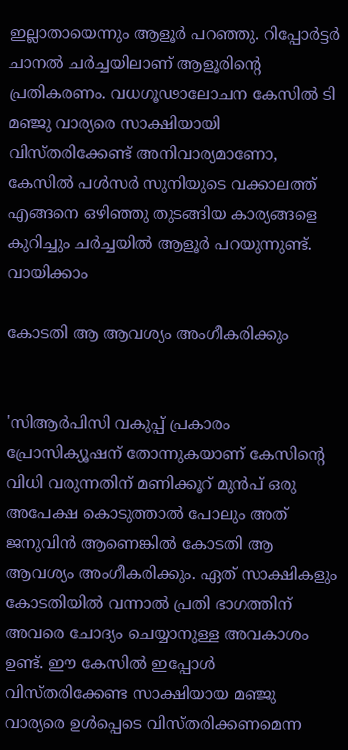ഇല്ലാതായെന്നും ആളൂർ പറഞ്ഞു. റിപ്പോർട്ടർ ചാനൽ ചർ‍ച്ചയിലാണ് ആളൂരിന്റെ പ്രതികരണം. വധഗൂഢാലോചന കേസിൽ ടി മഞ്ജു വാര്യരെ സാക്ഷിയായി വിസ്തരിക്കേണ്ട് അനിവാര്യമാണോ, കേസിൽ പൾസർ സുനിയുടെ വക്കാലത്ത് എങ്ങനെ ഒഴിഞ്ഞു തുടങ്ങിയ കാര്യങ്ങളെ കുറിച്ചും ചർച്ചയിൽ ആളൂർ പറയുന്നുണ്ട്. വായിക്കാം

കോടതി ആ ആവശ്യം അംഗീകരിക്കും


'സിആർപിസി വകുപ്പ് പ്രകാരം പ്രോസിക്യൂഷന് തോന്നുകയാണ് കേസിന്റെ വിധി വരുന്നതിന് മണിക്കൂറ് മുൻപ് ഒരു അപേക്ഷ കൊടുത്താൽ പോലും അത് ജനുവിൻ ആണെങ്കിൽ കോടതി ആ ആവശ്യം അംഗീകരിക്കും. ഏത് സാക്ഷികളും കോടതിയിൽ വന്നാൽ പ്രതി ഭാഗത്തിന് അവരെ ചോദ്യം ചെയ്യാനുള്ള അവകാശം ഉണ്ട്. ഈ കേസിൽ ഇപ്പോൾ വിസ്തരിക്കേണ്ട സാക്ഷിയായ മഞ്ജു വാര്യരെ ഉൾപ്പെടെ വിസ്തരിക്കണമെന്ന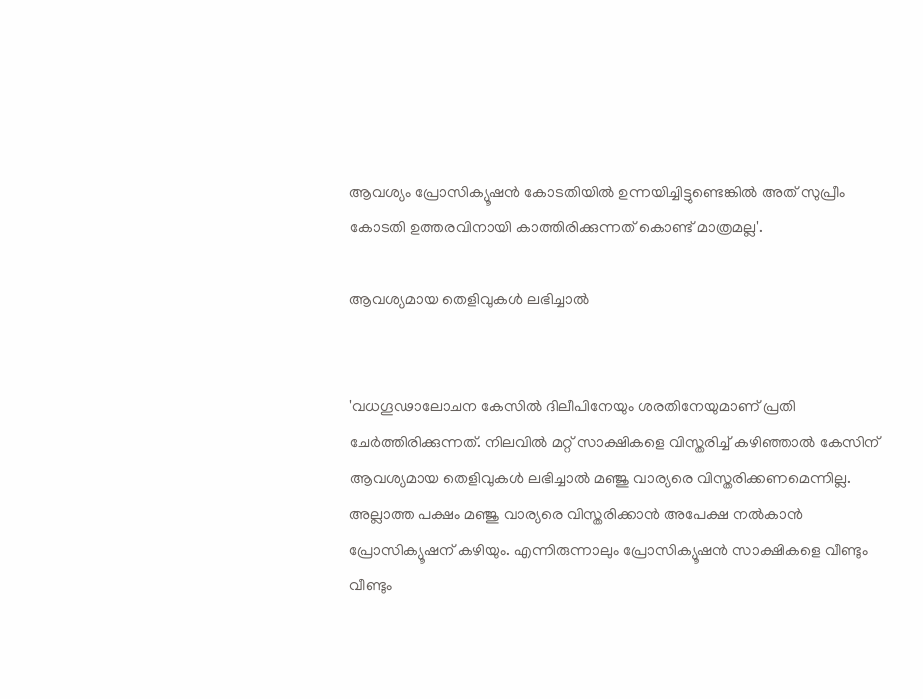ആവശ്യം പ്രോസിക്യൂഷൻ കോടതിയിൽ ഉന്നയിച്ചിട്ടുണ്ടെങ്കിൽ അത് സുപ്രീം കോടതി ഉത്തരവിനായി കാത്തിരിക്കുന്നത് കൊണ്ട് മാത്രമല്ല'.

ആവശ്യമായ തെളിവുകൾ ലഭിച്ചാൽ


'വധഗൂഢാലോചന കേസിൽ ദിലീപിനേയും ശരതിനേയുമാണ് പ്രതി ചേർത്തിരിക്കുന്നത്. നിലവിൽ മറ്റ് സാക്ഷികളെ വിസ്തരിച്ച് കഴിഞ്ഞാൽ കേസിന് ആവശ്യമായ തെളിവുകൾ ലഭിച്ചാൽ മഞ്ജു വാര്യരെ വിസ്തരിക്കണമെന്നില്ല. അല്ലാത്ത പക്ഷം മഞ്ജു വാര്യരെ വിസ്തരിക്കാൻ അപേക്ഷ നൽകാൻ പ്രോസിക്യൂഷന് കഴിയും. എന്നിരുന്നാലും പ്രോസിക്യൂഷൻ സാക്ഷികളെ വീണ്ടും വീണ്ടും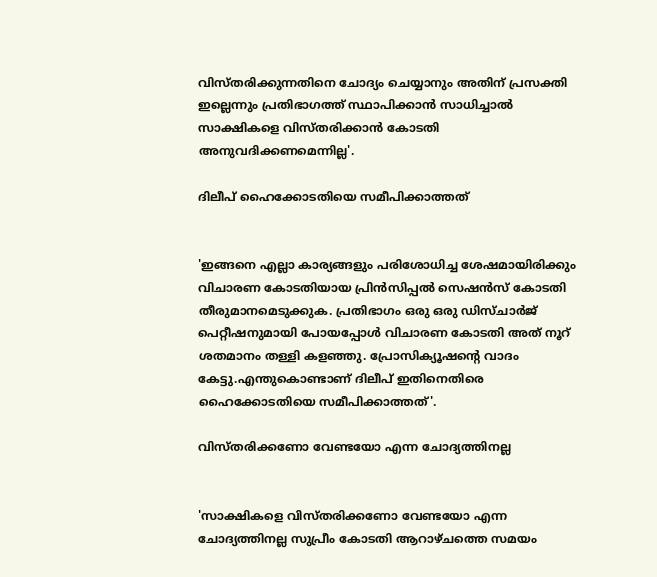വിസ്തരിക്കുന്നതിനെ ചോദ്യം ചെയ്യാനും അതിന് പ്രസക്തി ഇല്ലെന്നും പ്രതിഭാഗത്ത് സ്ഥാപിക്കാൻ സാധിച്ചാൽ സാക്ഷികളെ വിസ്തരിക്കാൻ കോടതി അനുവദിക്കണമെന്നില്ല'.

ദിലീപ് ഹൈക്കോടതിയെ സമീപിക്കാത്തത്


'ഇങ്ങനെ എല്ലാ കാര്യങ്ങളും പരിശോധിച്ച ശേഷമായിരിക്കും വിചാരണ കോടതിയായ പ്രിൻസിപ്പൽ സെഷൻസ് കോടതി തീരുമാനമെടുക്കുക. പ്രതിഭാഗം ഒരു ഒരു ഡിസ്ചാർജ് പെറ്റീഷനുമായി പോയപ്പോൾ വിചാരണ കോടതി അത് നൂറ് ശതമാനം തള്ളി കളഞ്ഞു. പ്രോസിക്യൂഷന്റെ വാദം കേട്ടു.എന്തുകൊണ്ടാണ് ദിലീപ് ഇതിനെതിരെ ഹൈക്കോടതിയെ സമീപിക്കാത്തത്'.

വിസ്തരിക്കണോ വേണ്ടയോ എന്ന ചോദ്യത്തിനല്ല


'സാക്ഷികളെ വിസ്തരിക്കണോ വേണ്ടയോ എന്ന ചോദ്യത്തിനല്ല സുപ്രീം കോടതി ആറാഴ്ചത്തെ സമയം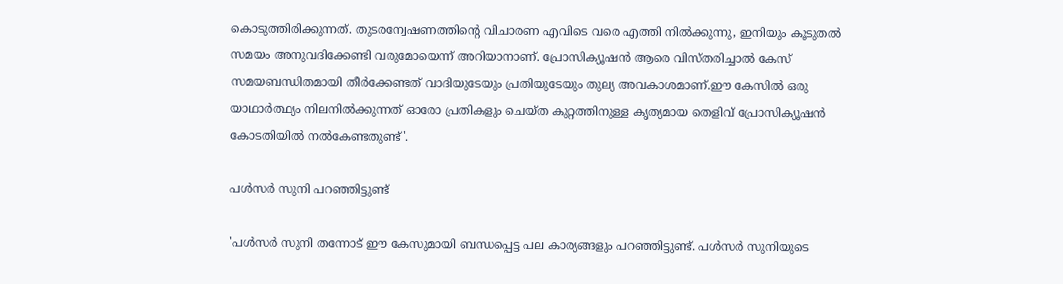കൊടുത്തിരിക്കുന്നത്. തുടരന്വേഷണത്തിന്റെ വിചാരണ എവിടെ വരെ എത്തി നിൽക്കുന്നു, ഇനിയും കൂടുതൽ സമയം അനുവദിക്കേണ്ടി വരുമോയെന്ന് അറിയാനാണ്. പ്രോസിക്യൂഷൻ ആരെ വിസ്തരിച്ചാൽ കേസ് സമയബന്ധിതമായി തീർക്കേണ്ടത് വാദിയുടേയും പ്രതിയുടേയും തുല്യ അവകാശമാണ്.ഈ കേസിൽ ഒരു യാഥാർത്ഥ്യം നിലനിൽക്കുന്നത് ഓരോ പ്രതികളും ചെയ്ത കുറ്റത്തിനുള്ള കൃത്യമായ തെളിവ് പ്രോസിക്യൂഷൻ കോടതിയിൽ നൽകേണ്ടതുണ്ട്'.

പൾസർ സുനി പറഞ്ഞിട്ടുണ്ട്

'പൾസർ സുനി തന്നോട് ഈ കേസുമായി ബന്ധപ്പെട്ട പല കാര്യങ്ങളും പറഞ്ഞിട്ടുണ്ട്. പൾസർ സുനിയുടെ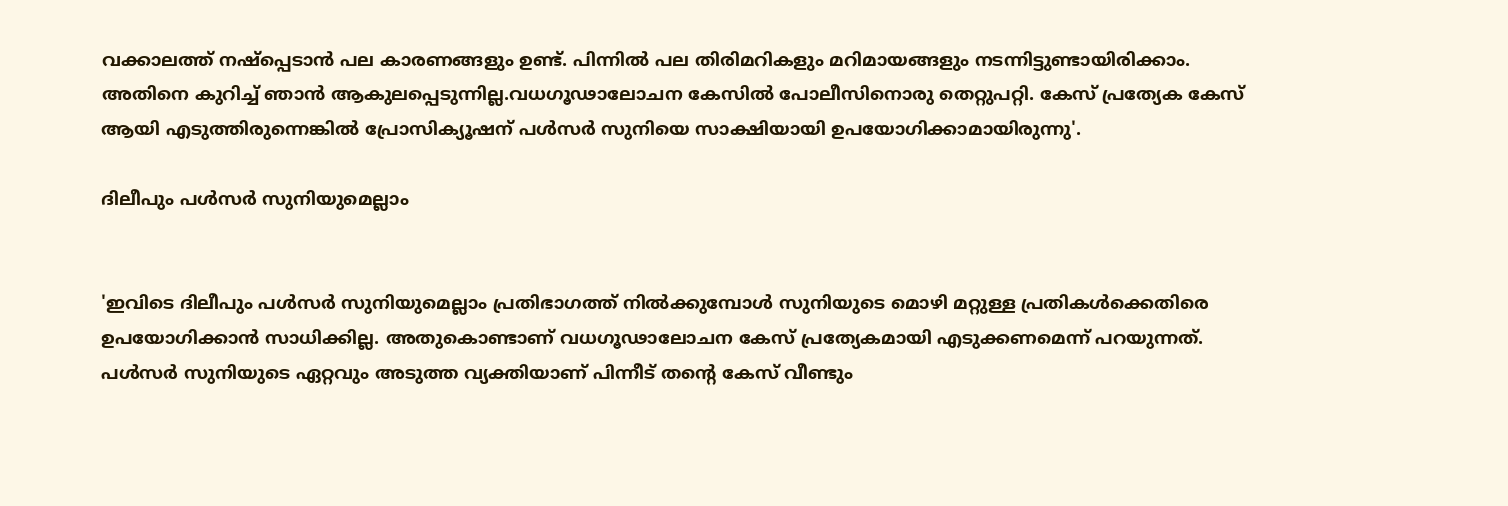വക്കാലത്ത് നഷ്പ്പെടാൻ പല കാരണങ്ങളും ഉണ്ട്. പിന്നിൽ പല തിരിമറികളും മറിമായങ്ങളും നടന്നിട്ടുണ്ടായിരിക്കാം. അതിനെ കുറിച്ച് ഞാൻ ആകുലപ്പെടുന്നില്ല.വധഗൂഢാലോചന കേസിൽ പോലീസിനൊരു തെറ്റുപറ്റി. കേസ് പ്രത്യേക കേസ് ആയി എടുത്തിരുന്നെങ്കിൽ പ്രോസിക്യൂഷന് പൾസർ സുനിയെ സാക്ഷിയായി ഉപയോഗിക്കാമായിരുന്നു'.

ദിലീപും പൾസർ സുനിയുമെല്ലാം


'ഇവിടെ ദിലീപും പൾസർ സുനിയുമെല്ലാം പ്രതിഭാഗത്ത് നിൽക്കുമ്പോൾ സുനിയുടെ മൊഴി മറ്റുള്ള പ്രതികൾക്കെതിരെ ഉപയോഗിക്കാൻ സാധിക്കില്ല. അതുകൊണ്ടാണ് വധഗൂഢാലോചന കേസ് പ്രത്യേകമായി എടുക്കണമെന്ന് പറയുന്നത്. പൾസർ സുനിയുടെ ഏറ്റവും അടുത്ത വ്യക്തിയാണ് പിന്നീട് തന്റെ കേസ് വീണ്ടും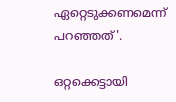ഏറ്റെടുക്കണമെന്ന് പറഞ്ഞത്'.

ഒറ്റക്കെട്ടായി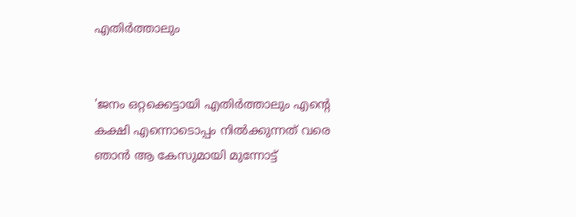എതിർത്താലും


'ജനം ഒറ്റക്കെട്ടായി എതിർത്താലും എന്റെ കക്ഷി എന്നൊടൊപ്പം നിൽക്കുന്നത് വരെ ഞാൻ ആ കേസുമായി മുന്നോട്ട്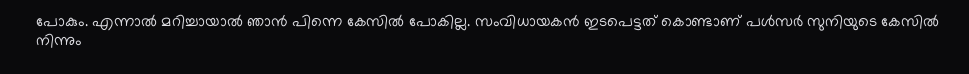പോകും. എന്നാൽ മറിച്ചായാൽ ഞാൻ പിന്നെ കേസിൽ പോകില്ല. സംവിധായകൻ ഇടപെട്ടത് കൊണ്ടാണ് പൾസർ സുനിയുടെ കേസിൽ നിന്നും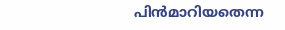പിൻമാറിയതെന്ന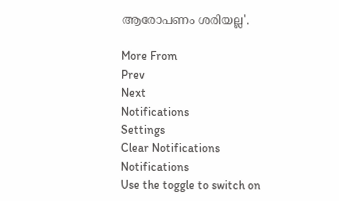ആരോപണം ശരിയല്ല'.

More From
Prev
Next
Notifications
Settings
Clear Notifications
Notifications
Use the toggle to switch on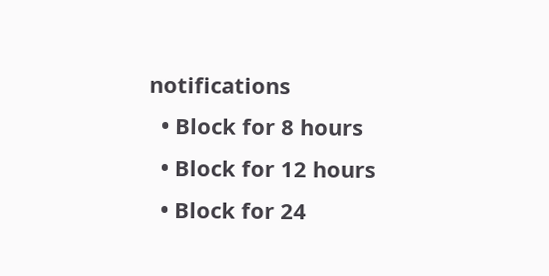notifications
  • Block for 8 hours
  • Block for 12 hours
  • Block for 24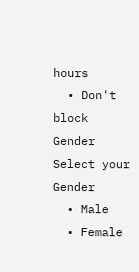hours
  • Don't block
Gender
Select your Gender
  • Male
  • Female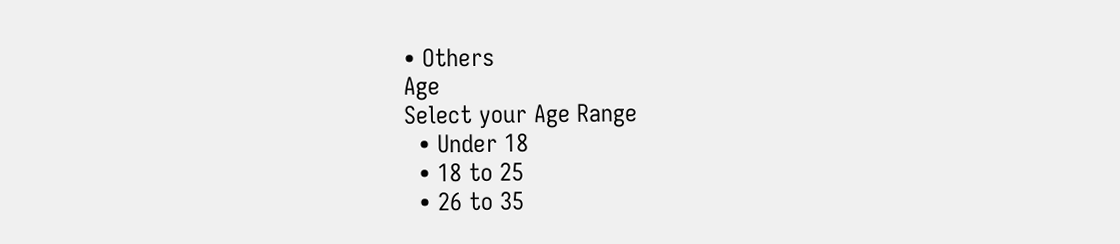• Others
Age
Select your Age Range
  • Under 18
  • 18 to 25
  • 26 to 35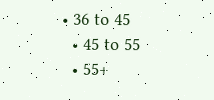• 36 to 45
  • 45 to 55
  • 55+